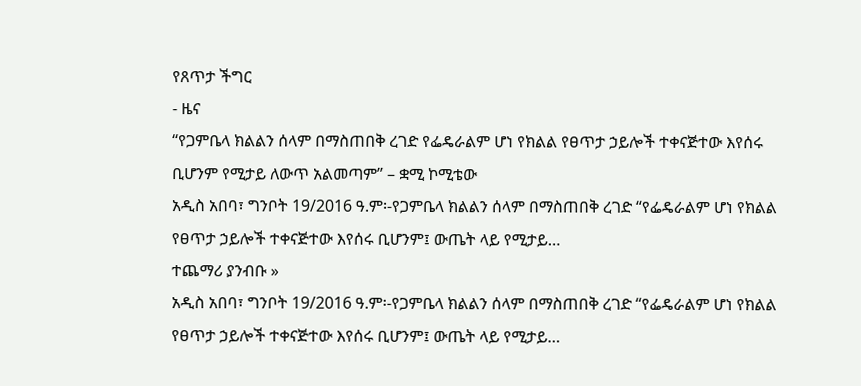የጸጥታ ችግር
- ዜና
“የጋምቤላ ክልልን ሰላም በማስጠበቅ ረገድ የፌዴራልም ሆነ የክልል የፀጥታ ኃይሎች ተቀናጅተው እየሰሩ ቢሆንም የሚታይ ለውጥ አልመጣም” – ቋሚ ኮሚቴው
አዲስ አበባ፣ ግንቦት 19/2016 ዓ.ም፡-የጋምቤላ ክልልን ሰላም በማስጠበቅ ረገድ “የፌዴራልም ሆነ የክልል የፀጥታ ኃይሎች ተቀናጅተው እየሰሩ ቢሆንም፤ ውጤት ላይ የሚታይ…
ተጨማሪ ያንብቡ »
አዲስ አበባ፣ ግንቦት 19/2016 ዓ.ም፡-የጋምቤላ ክልልን ሰላም በማስጠበቅ ረገድ “የፌዴራልም ሆነ የክልል የፀጥታ ኃይሎች ተቀናጅተው እየሰሩ ቢሆንም፤ ውጤት ላይ የሚታይ…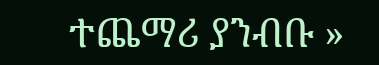ተጨማሪ ያንብቡ »